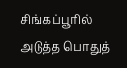சிங்கப்பூரில் அடுத்த பொதுத்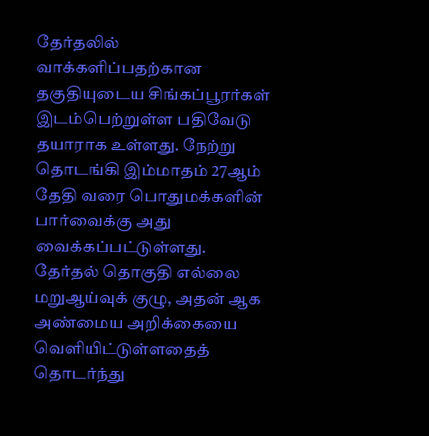தேர்தலில் வாக்களிப்பதற்கான தகுதியுடைய சிங்கப்பூரர்கள் இடம்பெற்றுள்ள பதிவேடு தயாராக உள்ளது. நேற்று தொடங்கி இம்மாதம் 27ஆம் தேதி வரை பொதுமக்களின் பார்வைக்கு அது வைக்கப்பட்டுள்ளது.
தேர்தல் தொகுதி எல்லை மறுஆய்வுக் குழு, அதன் ஆக அண்மைய அறிக்கையை வெளியிட்டுள்ளதைத் தொடர்ந்து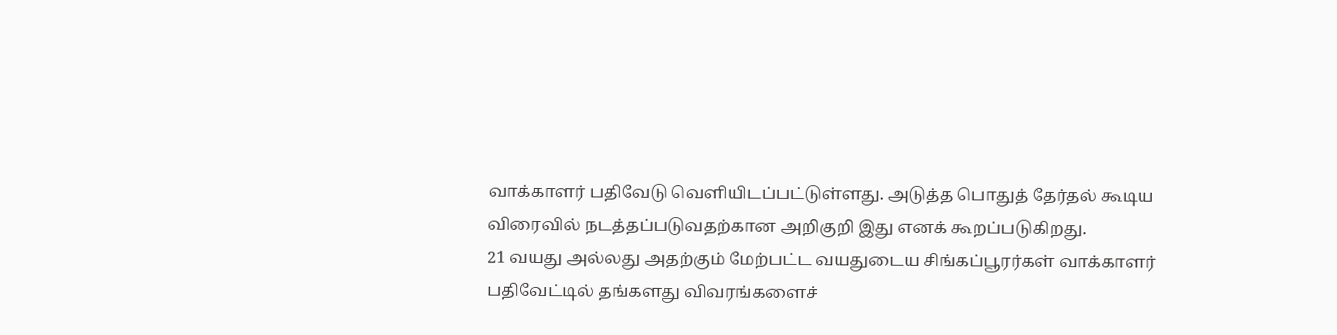வாக்காளர் பதிவேடு வெளியிடப்பட்டுள்ளது. அடுத்த பொதுத் தேர்தல் கூடிய விரைவில் நடத்தப்படுவதற்கான அறிகுறி இது எனக் கூறப்படுகிறது.
21 வயது அல்லது அதற்கும் மேற்பட்ட வயதுடைய சிங்கப்பூரர்கள் வாக்காளர் பதிவேட்டில் தங்களது விவரங்களைச்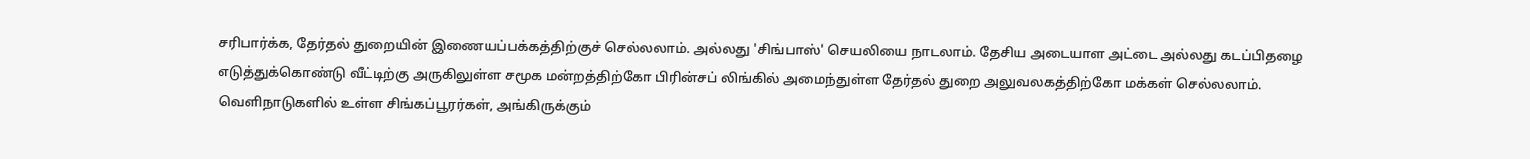சரிபார்க்க, தேர்தல் துறையின் இணையப்பக்கத்திற்குச் செல்லலாம். அல்லது 'சிங்பாஸ்' செயலியை நாடலாம். தேசிய அடையாள அட்டை அல்லது கடப்பிதழை எடுத்துக்கொண்டு வீட்டிற்கு அருகிலுள்ள சமூக மன்றத்திற்கோ பிரின்சப் லிங்கில் அமைந்துள்ள தேர்தல் துறை அலுவலகத்திற்கோ மக்கள் செல்லலாம்.
வெளிநாடுகளில் உள்ள சிங்கப்பூரர்கள், அங்கிருக்கும்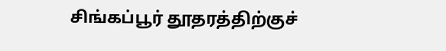சிங்கப்பூர் தூதரத்திற்குச்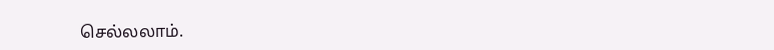செல்லலாம்.